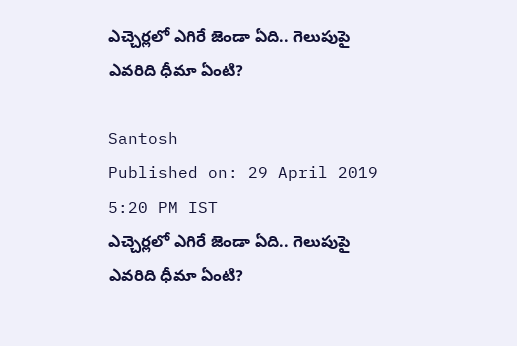ఎచ్చెర్లలో ఎగిరే జెండా ఏది.. గెలుపుపై ఎవరిది ధీమా ఏంటి?

Santosh
Published on: 29 April 2019 5:20 PM IST
ఎచ్చెర్లలో ఎగిరే జెండా ఏది.. గెలుపుపై ఎవరిది ధీమా ఏంటి?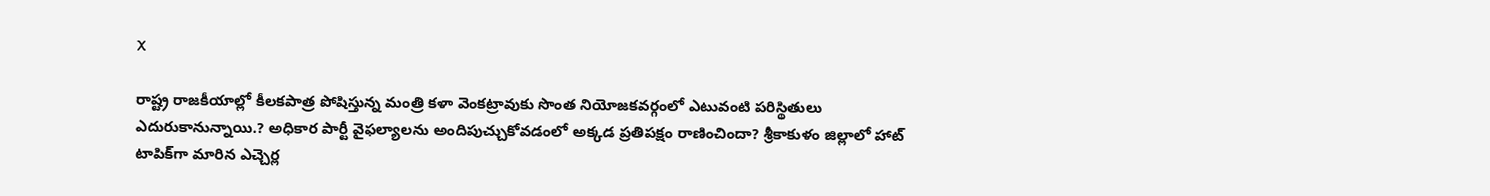X

రాష్ట్ర రాజకీయాల్లో కీలకపాత్ర పోషిస్తున్న మంత్రి కళా వెంకట్రావుకు సొంత నియోజకవర్గంలో ఎటువంటి పరిస్థితులు ఎదురుకానున్నాయి.? అధికార పార్టీ వైఫల్యాలను అందిపుచ్చుకోవడంలో అక్కడ ప్రతిపక్షం రాణించిందా? శ్రీకాకుళం జిల్లాలో హాట్ టాపిక్‌గా మారిన ఎచ్చెర్ల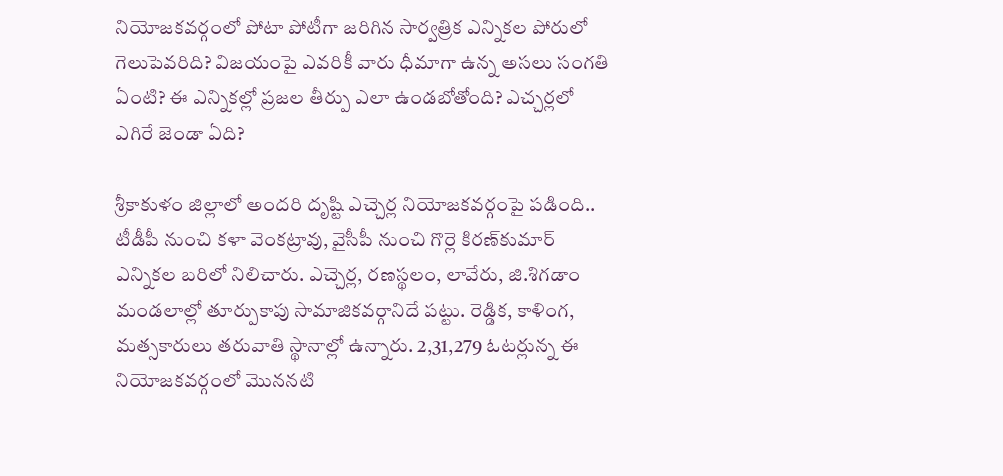నియోజకవర్గంలో పోటా పోటీగా జరిగిన సార్వత్రిక ఎన్నికల పోరులో గెలుపెవరిది? విజయంపై ఎవరికీ వారు ధీమాగా ఉన్న అసలు సంగతి ఏంటి? ఈ ఎన్నికల్లో ప్రజల తీర్పు ఎలా ఉండబోతోంది? ఎచ్చర్లలో ఎగిరే జెండా ఏది?

శ్రీకాకుళం జిల్లాలో అందరి దృష్టి ఎచ్చెర్ల నియోజకవర్గంపై పడింది.. టీడీపీ నుంచి కళా వెంకట్రావు, వైసీపీ నుంచి గొర్లె కిరణ్‌కుమార్ ఎన్నికల బరిలో నిలిచారు. ఎచ్చెర్ల, రణస్థలం, లావేరు, జి.శిగడాం మండలాల్లో తూర్పుకాపు సామాజికవర్గానిదే పట్టు. రెడ్డిక, కాళింగ, మత్సకారులు తరువాతి స్థానాల్లో ఉన్నారు. 2,31,279 ఓటర్లున్న ఈ నియోజకవర్గంలో మొననటి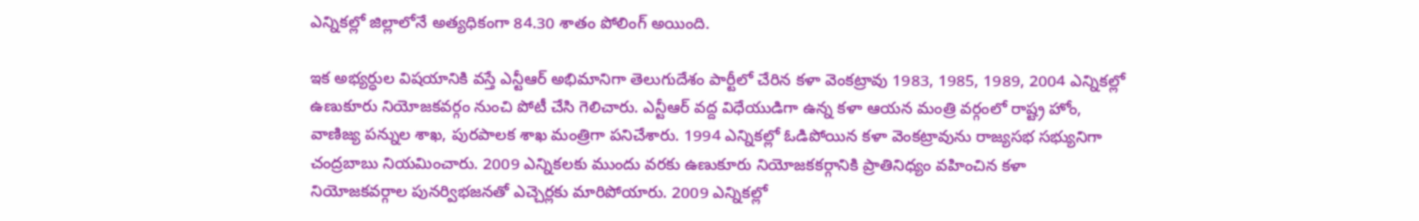ఎన్నికల్లో జిల్లాలోనే అత్యధికంగా 84.30 శాతం పోలింగ్ అయింది.

ఇక అభ్యర్ధుల విషయానికి వస్తే ఎన్టీఆర్ అభిమానిగా తెలుగుదేశం పార్టీలో చేరిన కళా వెంకట్రావు 1983, 1985, 1989, 2004 ఎన్నికల్లో ఉణుకూరు నియోజకవర్గం నుంచి పోటీ చేసి గెలిచారు. ఎన్టీఆర్ వద్ద విధేయుడిగా ఉన్న కళా ఆయన మంత్రి వర్గంలో రాష్ట్ర హోం, వాణిజ్య పన్నుల శాఖ, పురపాలక శాఖ మంత్రిగా పనిచేశారు. 1994 ఎన్నికల్లో ఓడిపోయిన కళా వెంకట్రావును రాజ్యసభ సభ్యునిగా చంద్రబాబు నియమించారు. 2009 ఎన్నికలకు ముందు వరకు ఉణుకూరు నియోజకకర్గానికి ప్రాతినిధ్యం వహించిన కళా నియోజకవర్గాల పునర్విభజనతో ఎచ్చెర్లకు మారిపోయారు. 2009 ఎన్నికల్లో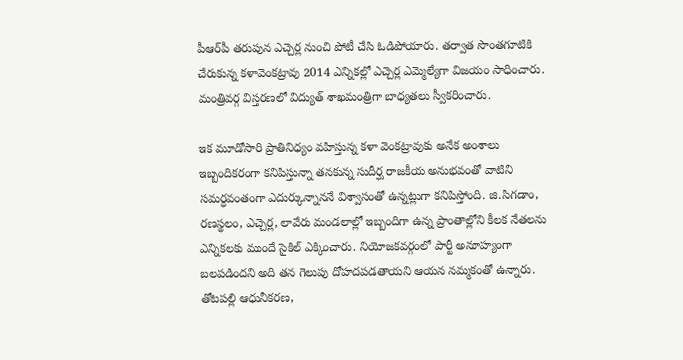పీఆర్‌పీ తరుపున ఎచ్చెర్ల నుంచి పోటీ చేసి ఓడిపోయారు. తర్వాత సొంతగూటికి చేరుకున్న కళావెంకట్రావు 2014 ఎన్నికల్లో ఎచ్చెర్ల ఎమ్మెల్యేగా విజయం సాధించారు. మంత్రివర్గ విస్తరణలో విద్యుత్ శాఖమంత్రిగా బాధ్యతలు స్వీకరించారు.

ఇక మూడోసారి ప్రాతినిధ్యం వహిస్తున్న కళా వెంకట్రావుకు అనేక అంశాలు ఇబ్బందికరంగా కనిపిస్తున్నా తనకున్న సుదీర్ఘ రాజకీయ అనుభవంతో వాటిని సమర్ధవంతంగా ఎదుర్కున్నాననే విశ్వాసంతో ఉన్నట్లుగా కనిపిస్తోంది. జి.సిగడాం, రణస్థలం, ఎచ్చెర్ల, లావేరు మండలాల్లో ఇబ్బందిగా ఉన్న ప్రాంతాల్లోని కీలక నేతలను ఎన్నికలకు ముందే సైకిల్ ఎక్కించారు. నియోజకవర్గంలో పార్టీ అనూహ్యంగా బలపడిందని అది తన గెలుపు దోహదపడతాయని ఆయన నమ్మకంతో ఉన్నారు. తోటపల్లి ఆధునీకరణ,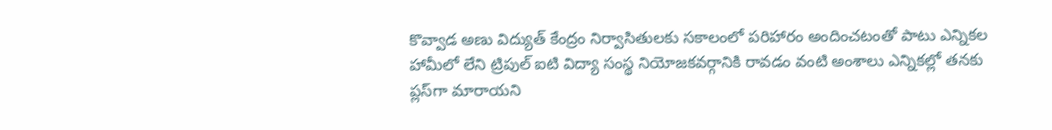కొవ్వాడ అణు విద్యుత్ కేంద్రం నిర్వాసితులకు సకాలంలో పరిహారం అందించటంతో పాటు ఎన్నికల హామీలో లేని ట్రిపుల్ ఐటి విద్యా సంస్థ నియోజకవర్గానికి రావడం వంటి అంశాలు ఎన్నికల్లో తనకు ప్లస్‌గా మారాయని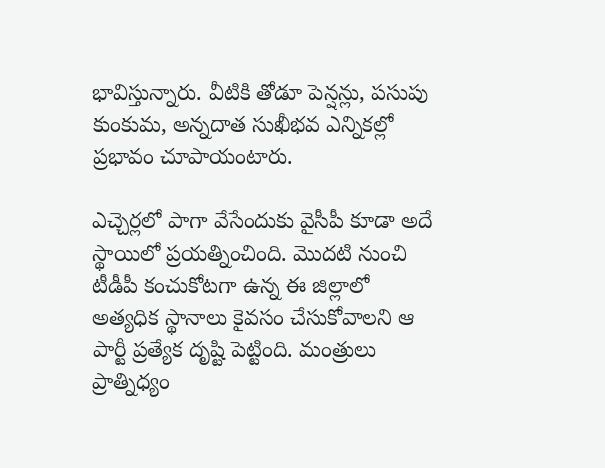భావిస్తున్నారు. వీటికి తోడూ పెన్షన్లు, పసుపు కుంకుమ, అన్నదాత సుఖీభవ ఎన్నికల్లో ప్రభావం చూపాయంటారు.

ఎచ్చెర్లలో పాగా వేసేందుకు వైసీపీ కూడా అదే స్థాయిలో ప్రయత్నించింది. మొదటి నుంచి టీడీపీ కంచుకోటగా ఉన్న ఈ జిల్లాలో అత్యధిక స్థానాలు కైవసం చేసుకోవాలని ఆ పార్టీ ప్రత్యేక దృష్టి పెట్టింది. మంత్రులు ప్రాత్నిధ్యం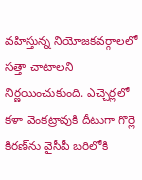వహిస్తున్న నియోజకవర్గాలలో సత్తా చాటాలని నిర్ణయించుకుంది. ఎచ్చెర్లలో కళా వెంకట్రావుకి దీటుగా గొర్లె కిరణ్‌ను వైసీపీ బరిలోకి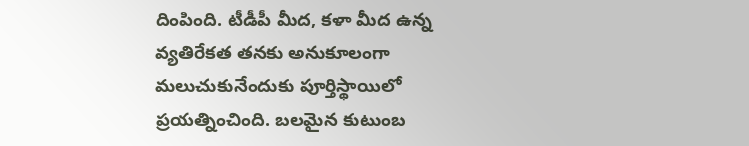దింపింది. టీడీపీ మీద, కళా మీద ఉన్న వ్యతిరేకత తనకు అనుకూలంగా మలుచుకునేందుకు పూర్తిస్థాయిలో ప్రయత్నించింది. బలమైన కుటుంబ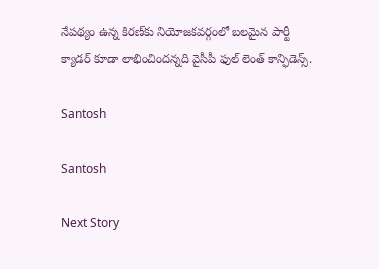నేపథ్యం ఉన్న కిరణ్‌కు నియోజకవర్గంలో బలమైన పార్టీ క్యాడర్ కూడా లాభించిందన్నది వైసీపీ ఫుల్ లెంత్ కాన్ఫిడెన్స్.

Santosh

Santosh

Next Story